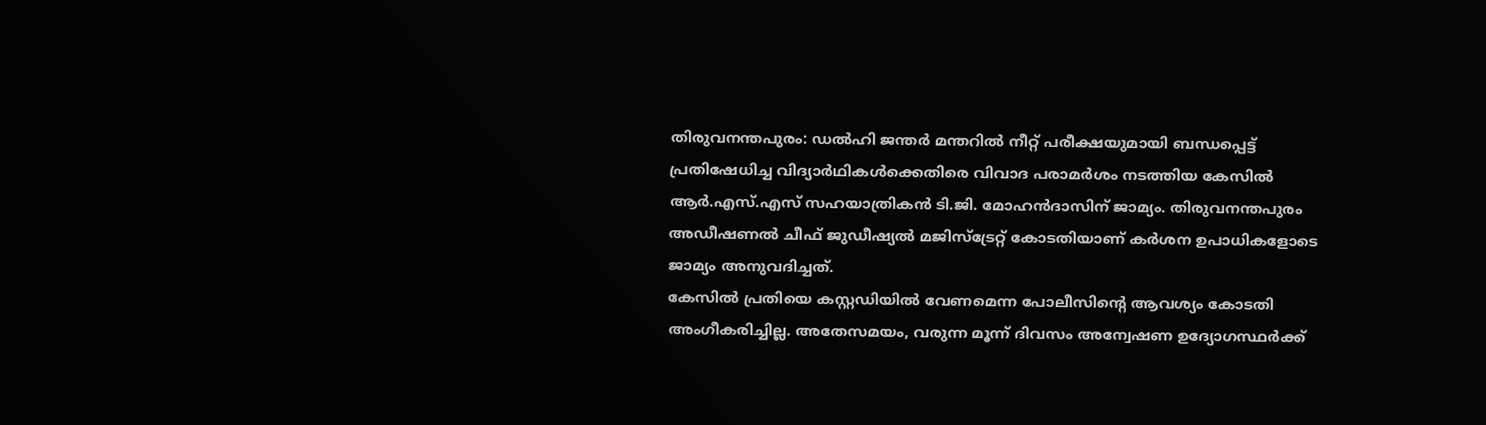തിരുവനന്തപുരം: ഡൽഹി ജന്തർ മന്തറിൽ നീറ്റ് പരീക്ഷയുമായി ബന്ധപ്പെട്ട് പ്രതിഷേധിച്ച വിദ്യാർഥികൾക്കെതിരെ വിവാദ പരാമർശം നടത്തിയ കേസിൽ ആർ.എസ്.എസ് സഹയാത്രികൻ ടി.ജി. മോഹൻദാസിന് ജാമ്യം. തിരുവനന്തപുരം അഡീഷണൽ ചീഫ് ജുഡീഷ്യൽ മജിസ്ട്രേറ്റ് കോടതിയാണ് കർശന ഉപാധികളോടെ ജാമ്യം അനുവദിച്ചത്.
കേസിൽ പ്രതിയെ കസ്റ്റഡിയിൽ വേണമെന്ന പോലീസിന്റെ ആവശ്യം കോടതി അംഗീകരിച്ചില്ല. അതേസമയം, വരുന്ന മൂന്ന് ദിവസം അന്വേഷണ ഉദ്യോഗസ്ഥർക്ക്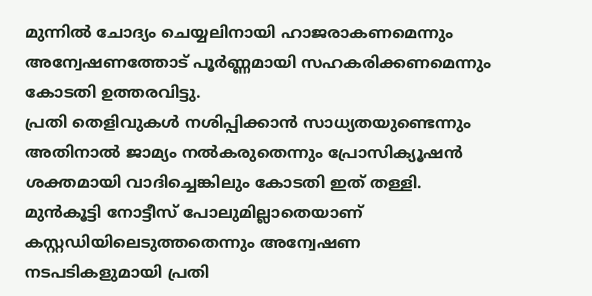മുന്നിൽ ചോദ്യം ചെയ്യലിനായി ഹാജരാകണമെന്നും അന്വേഷണത്തോട് പൂർണ്ണമായി സഹകരിക്കണമെന്നും കോടതി ഉത്തരവിട്ടു.
പ്രതി തെളിവുകൾ നശിപ്പിക്കാൻ സാധ്യതയുണ്ടെന്നും അതിനാൽ ജാമ്യം നൽകരുതെന്നും പ്രോസിക്യൂഷൻ ശക്തമായി വാദിച്ചെങ്കിലും കോടതി ഇത് തള്ളി. മുൻകൂട്ടി നോട്ടീസ് പോലുമില്ലാതെയാണ് കസ്റ്റഡിയിലെടുത്തതെന്നും അന്വേഷണ നടപടികളുമായി പ്രതി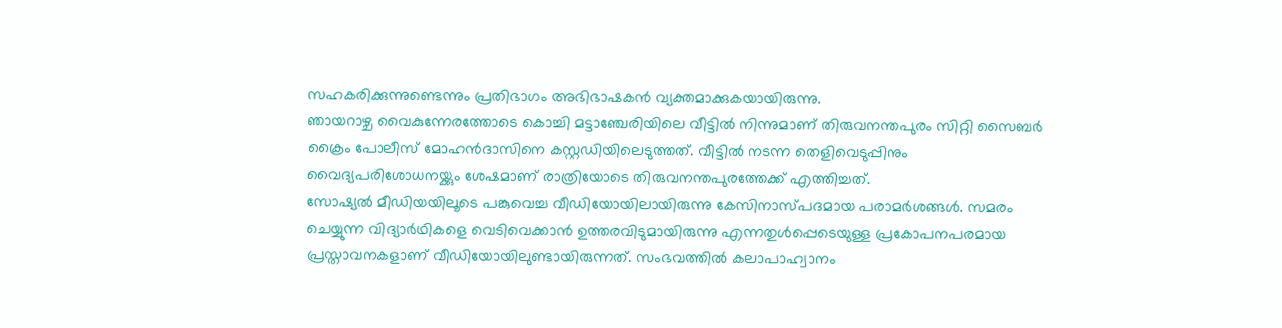സഹകരിക്കുന്നുണ്ടെന്നും പ്രതിഭാഗം അഭിഭാഷകൻ വ്യക്തമാക്കുകയായിരുന്നു.
ഞായറാഴ്ച വൈകുന്നേരത്തോടെ കൊച്ചി മട്ടാഞ്ചേരിയിലെ വീട്ടിൽ നിന്നുമാണ് തിരുവനന്തപുരം സിറ്റി സൈബർ ക്രൈം പോലീസ് മോഹൻദാസിനെ കസ്റ്റഡിയിലെടുത്തത്. വീട്ടിൽ നടന്ന തെളിവെടുപ്പിനും വൈദ്യപരിശോധനയ്ക്കും ശേഷമാണ് രാത്രിയോടെ തിരുവനന്തപുരത്തേക്ക് എത്തിച്ചത്.
സോഷ്യൽ മീഡിയയിലൂടെ പങ്കുവെച്ച വീഡിയോയിലായിരുന്നു കേസിനാസ്പദമായ പരാമർശങ്ങൾ. സമരം ചെയ്യുന്ന വിദ്യാർഥികളെ വെടിവെക്കാൻ ഉത്തരവിടുമായിരുന്നു എന്നതുൾപ്പെടെയുള്ള പ്രകോപനപരമായ പ്രസ്താവനകളാണ് വീഡിയോയിലുണ്ടായിരുന്നത്. സംഭവത്തിൽ കലാപാഹ്വാനം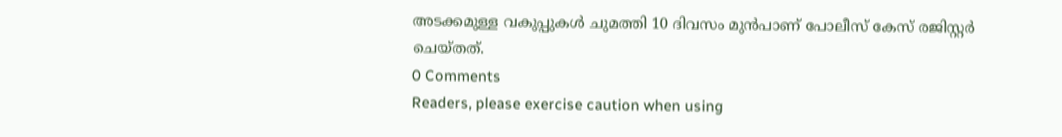അടക്കമുള്ള വകുപ്പുകൾ ചുമത്തി 10 ദിവസം മുൻപാണ് പോലീസ് കേസ് രജിസ്റ്റർ ചെയ്തത്.
0 Comments
Readers, please exercise caution when using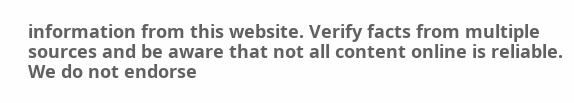information from this website. Verify facts from multiple sources and be aware that not all content online is reliable. We do not endorse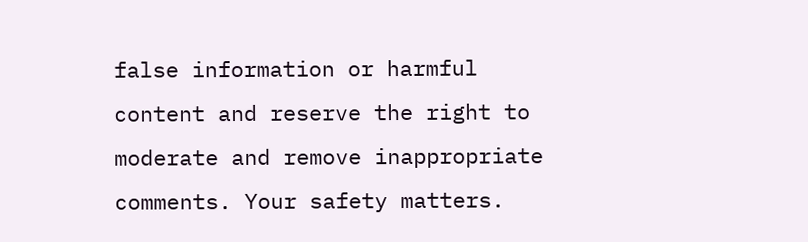false information or harmful content and reserve the right to moderate and remove inappropriate comments. Your safety matters.